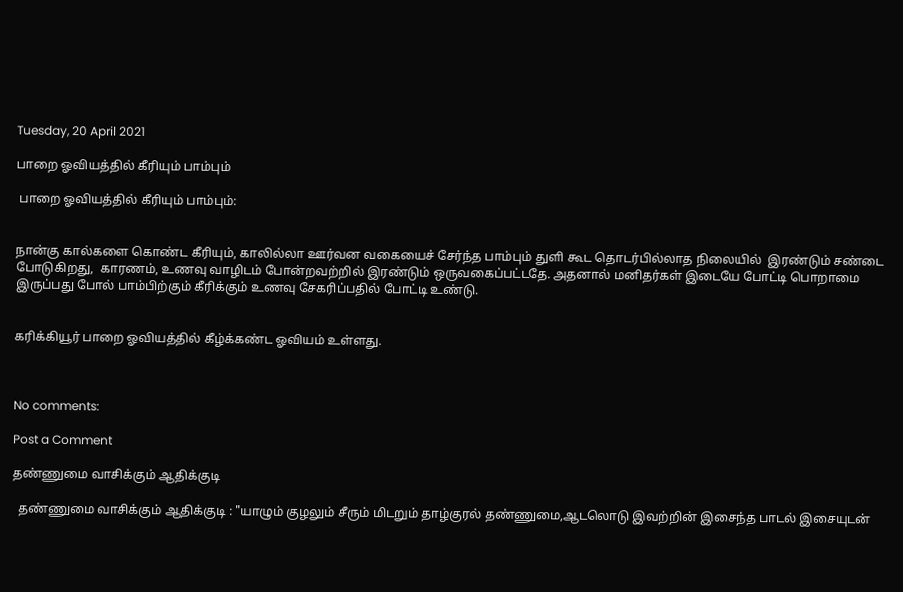Tuesday, 20 April 2021

பாறை ஓவியத்தில் கீரியும் பாம்பும்

 பாறை ஓவியத்தில் கீரியும் பாம்பும்:


நான்கு கால்களை கொண்ட கீரியும், காலில்லா ஊர்வன வகையைச் சேர்ந்த பாம்பும் துளி கூட தொடர்பில்லாத நிலையில்  இரண்டும் சண்டை போடுகிறது,  காரணம், உணவு வாழிடம் போன்றவற்றில் இரண்டும் ஒருவகைப்பட்டதே. அதனால் மனிதர்கள் இடையே போட்டி பொறாமை இருப்பது போல் பாம்பிற்கும் கீரிக்கும் உணவு சேகரிப்பதில் போட்டி உண்டு.


கரிக்கியூர் பாறை ஓவியத்தில் கீழ்க்கண்ட ஓவியம் உள்ளது.



No comments:

Post a Comment

தண்ணுமை வாசிக்கும் ஆதிக்குடி

  தண்ணுமை வாசிக்கும் ஆதிக்குடி : "யாழும் குழலும் சீரும் மிடறும் தாழ்குரல் தண்ணுமை,ஆடலொடு இவற்றின் இசைந்த பாடல் இசையுடன்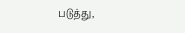படுத்து,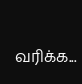வரிக்க...